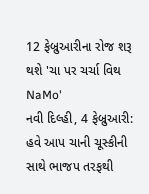12 ફેબ્રુઆરીના રોજ શરૂ થશે 'ચા પર ચર્ચા વિથ NaMo'
નવી દિલ્હી, 4 ફેબ્રુઆરી: હવે આપ ચાની ચૂસ્કીની સાથે ભાજપ તરફથી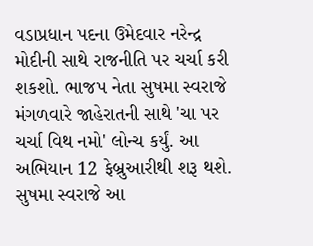વડાપ્રધાન પદના ઉમેદવાર નરેન્દ્ર મોદીની સાથે રાજનીતિ પર ચર્ચા કરી શકશો. ભાજપ નેતા સુષમા સ્વરાજે મંગળવારે જાહેરાતની સાથે 'ચા પર ચર્ચા વિથ નમો' લોન્ચ કર્યું. આ અભિયાન 12 ફેબ્રુઆરીથી શરૂ થશે.
સુષમા સ્વરાજે આ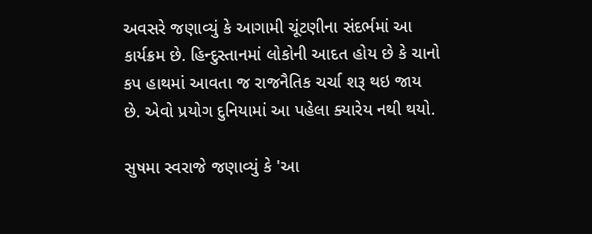અવસરે જણાવ્યું કે આગામી ચૂંટણીના સંદર્ભમાં આ કાર્યક્રમ છે. હિન્દુસ્તાનમાં લોકોની આદત હોય છે કે ચાનો કપ હાથમાં આવતા જ રાજનૈતિક ચર્ચા શરૂ થઇ જાય છે. એવો પ્રયોગ દુનિયામાં આ પહેલા ક્યારેય નથી થયો.

સુષમા સ્વરાજે જણાવ્યું કે 'આ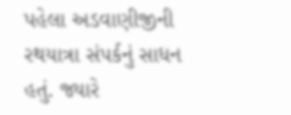પહેલા અડવાણીજીની રથયાત્રા સંપર્કનું સાધન હતું. જ્યારે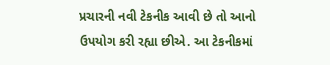પ્રચારની નવી ટેકનીક આવી છે તો આનો ઉપયોગ કરી રહ્યા છીએ. આ ટેકનીકમાં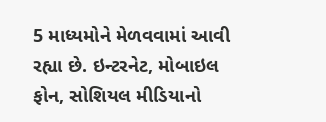5 માધ્યમોને મેળવવામાં આવી રહ્યા છે. ઇન્ટરનેટ, મોબાઇલ ફોન, સોશિયલ મીડિયાનો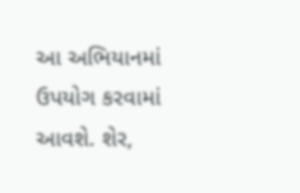આ અભિયાનમાં ઉપયોગ કરવામાં આવશે. શેર,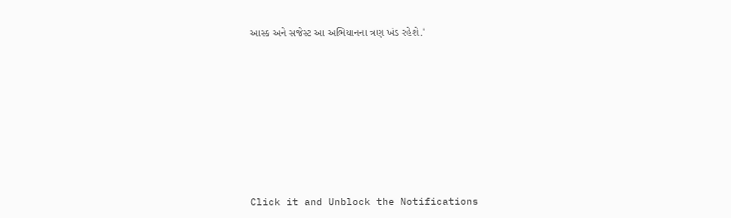આસ્ક અને સજેસ્ટ આ અભિયાનના ત્રણ ખંડ રહેશે.'












Click it and Unblock the Notifications